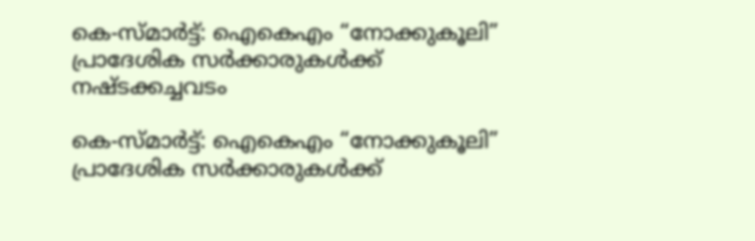കെ-സ്മാർട്ട്: ഐകെഎം “നോക്കുകൂലി” പ്രാദേശിക സർക്കാരുകൾക്ക് നഷ്ടക്കച്ചവടം

കെ-സ്മാർട്ട്: ഐകെഎം “നോക്കുകൂലി” പ്രാദേശിക സർക്കാരുകൾക്ക്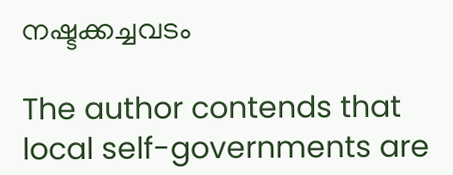നഷ്ടക്കച്ചവടം

The author contends that local self-governments are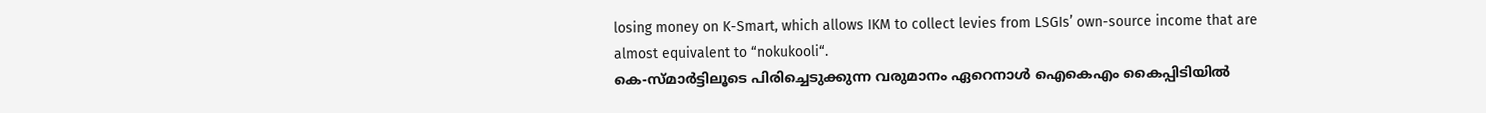losing money on K-Smart, which allows IKM to collect levies from LSGIs’ own-source income that are almost equivalent to “nokukooli“.
കെ-സ്മാർട്ടിലൂടെ പിരിച്ചെടുക്കുന്ന വരുമാനം ഏറെനാൾ ഐകെഎം കൈപ്പിടിയിൽ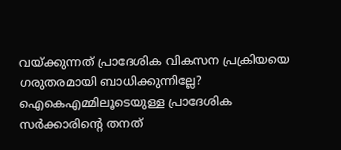വയ്ക്കുന്നത് പ്രാദേശിക വികസന പ്രക്രിയയെ ഗരുതരമായി ബാധിക്കുന്നില്ലേ? ഐകെഎമ്മിലൂടെയുള്ള പ്രാദേശിക സർക്കാരിൻ്റെ തനത്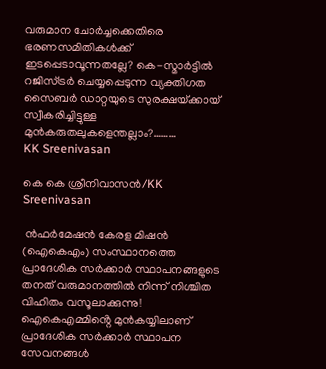വരുമാന ചോർച്ചക്കെതിരെ ഭരണസമിതികൾക്ക് ഇടപ്പെടാവൂന്നതല്ലേ? കെ-സ്മാർട്ടിൽ റജിസ്ട്രർ ചെയ്യപ്പെടുന്ന വ്യക്തിഗത സൈബർ ഡാറ്റയുടെ സുരക്ഷയ്‌ക്കായ് സ്വീകരിച്ചിട്ടുള്ള മുൻകരുതലുകളെന്തല്ലാം?………
KK Sreenivasan

കെ കെ ശ്രീനിവാസൻ/KK Sreenivasan

 ൻഫർമേഷൻ കേരള മിഷൻ (ഐകെഎം) സംസ്ഥാനത്തെ പ്രാദേശിക സർക്കാർ സ്ഥാപനങ്ങളുടെ തനത് വരുമാനത്തിൽ നിന്ന് നിശ്ചിത വിഹിതം വസൂലാക്കുന്നു!  ഐകെഎമ്മിൻ്റെ മുൻകയ്യിലാണ് പ്രാദേശിക സർക്കാർ സ്ഥാപന സേവനങ്ങൾ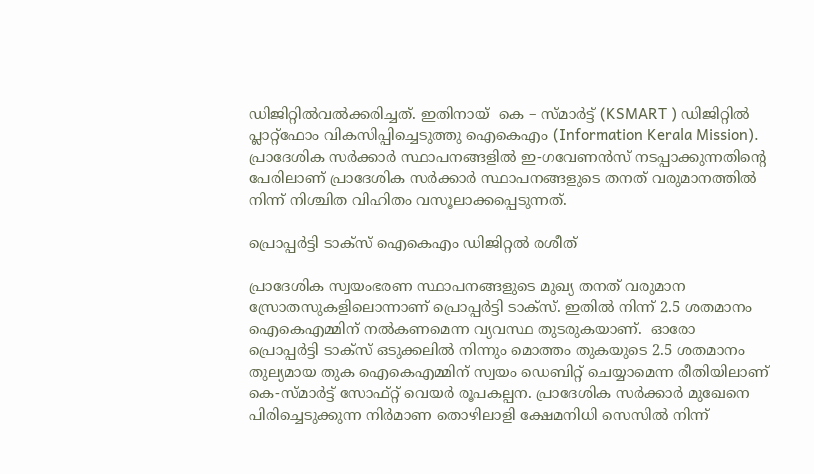ഡിജിറ്റിൽവൽക്കരിച്ചത്. ഇതിനായ്  കെ – സ്മാർട്ട് (KSMART ) ഡിജിറ്റിൽ പ്ലാറ്റ്ഫോം വികസിപ്പിച്ചെടുത്തു ഐകെഎം (Information Kerala Mission). പ്രാദേശിക സർക്കാർ സ്ഥാപനങ്ങളിൽ ഇ-ഗവേണൻസ് നടപ്പാക്കുന്നതിൻ്റെ പേരിലാണ് പ്രാദേശിക സർക്കാർ സ്ഥാപനങ്ങളുടെ തനത് വരുമാനത്തിൽ നിന്ന് നിശ്ചിത വിഹിതം വസൂലാക്കപ്പെടുന്നത്.

പ്രൊപ്പർട്ടി ടാക്സ് ഐകെഎം ഡിജിറ്റൽ രശീത്

പ്രാദേശിക സ്വയംഭരണ സ്ഥാപനങ്ങളുടെ മുഖ്യ തനത് വരുമാന സ്രോതസുകളിലൊന്നാണ് പ്രൊപ്പർട്ടി ടാക്സ്. ഇതിൽ നിന്ന് 2.5 ശതമാനം ഐകെഎമ്മിന് നൽകണമെന്ന വ്യവസ്ഥ തുടരുകയാണ്.  ഓരോ പ്രൊപ്പർട്ടി ടാക്സ് ഒടുക്കലിൽ നിന്നും മൊത്തം തുകയുടെ 2.5 ശതമാനം തുല്യമായ തുക ഐകെഎമ്മിന് സ്വയം ഡെബിറ്റ് ചെയ്യാമെന്ന രീതിയിലാണ് കെ-സ്മാർട്ട് സോഫ്റ്റ് വെയർ രൂപകല്പന. പ്രാദേശിക സർക്കാർ മുഖേനെ പിരിച്ചെടുക്കുന്ന നിർമാണ തൊഴിലാളി ക്ഷേമനിധി സെസിൽ നിന്ന്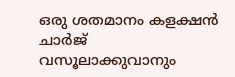ഒരു ശതമാനം കളക്ഷൻ ചാർജ് വസൂലാക്കുവാനും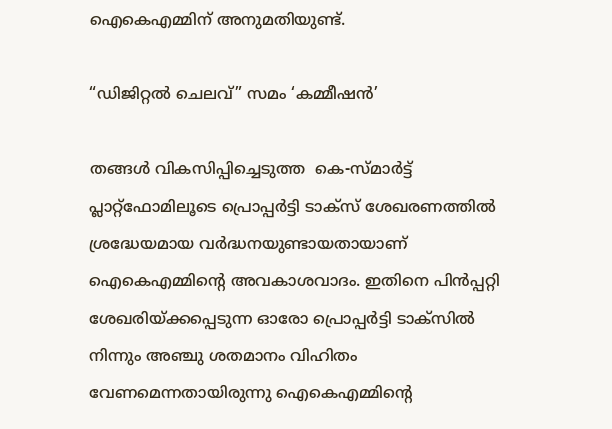ഐകെഎമ്മിന് അനുമതിയുണ്ട്.

“ഡിജിറ്റൽ ചെലവ്” സമം ‘കമ്മീഷൻ’

തങ്ങൾ വികസിപ്പിച്ചെടുത്ത  കെ-സ്മാർട്ട് പ്ലാറ്റ്ഫോമിലൂടെ പ്രൊപ്പർട്ടി ടാക്സ് ശേഖരണത്തിൽ ശ്രദ്ധേയമായ വർദ്ധനയുണ്ടായതായാണ് ഐകെഎമ്മിൻ്റെ അവകാശവാദം. ഇതിനെ പിൻപ്പറ്റി ശേഖരിയ്ക്കപ്പെടുന്ന ഓരോ പ്രൊപ്പർട്ടി ടാക്സിൽ നിന്നും അഞ്ചു ശതമാനം വിഹിതം വേണമെന്നതായിരുന്നു ഐകെഎമ്മിൻ്റെ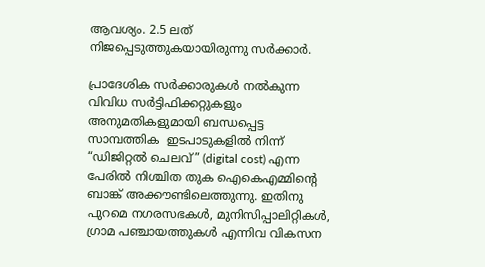ആവശ്യം. 2.5 ലത് നിജപ്പെടുത്തുകയായിരുന്നു സർക്കാർ.

പ്രാദേശിക സർക്കാരുകൾ നൽകുന്ന വിവിധ സർട്ടിഫിക്കറ്റുകളും അനുമതികളുമായി ബന്ധപ്പെട്ട സാമ്പത്തിക  ഇടപാടുകളിൽ നിന്ന് “ഡിജിറ്റൽ ചെലവ്” (digital cost) എന്ന പേരിൽ നിശ്ചിത തുക ഐകെഎമ്മിൻ്റെ ബാങ്ക് അക്കൗണ്ടിലെത്തുന്നു. ഇതിനു പുറമെ നഗരസഭകൾ, മുനിസിപ്പാലിറ്റികൾ, ഗ്രാമ പഞ്ചായത്തുകൾ എന്നിവ വികസന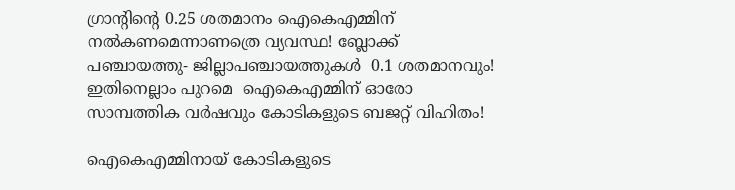ഗ്രാന്റിന്റെ 0.25 ശതമാനം ഐകെഎമ്മിന് നൽകണമെന്നാണത്രെ വ്യവസ്ഥ! ബ്ലോക്ക് പഞ്ചായത്തു- ജില്ലാപഞ്ചായത്തുകൾ  0.1 ശതമാനവും! ഇതിനെല്ലാം പുറമെ  ഐകെഎമ്മിന് ഓരോ സാമ്പത്തിക വർഷവും കോടികളുടെ ബജറ്റ് വിഹിതം!

ഐകെഎമ്മിനായ് കോടികളുടെ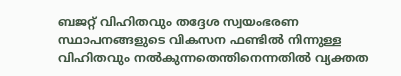ബജറ്റ് വിഹിതവും തദ്ദേശ സ്വയംഭരണ സ്ഥാപനങ്ങളുടെ വികസന ഫണ്ടിൽ നിന്നുള്ള വിഹിതവും നൽകുന്നതെന്തിനെന്നതിൽ വ്യക്തത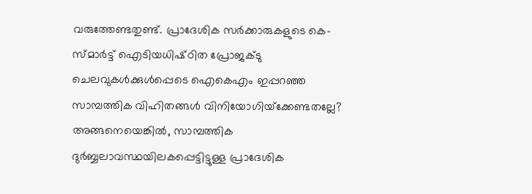വരുത്തേണ്ടതുണ്ട്. പ്രാദേശിക സർക്കാരുകളുടെ കെ-സ്മാർട്ട് ഐടിയധിഷ്‌ഠിത പ്രോജക്ടു ചെലവുകൾക്കുൾപ്പെടെ ഐകെഎം ഇപ്പറഞ്ഞ സാമ്പത്തിക വിഹിതങ്ങൾ വിനിയോഗിയ്‌ക്കേണ്ടതല്ലേ? അങ്ങനെയെങ്കിൽ, സാമ്പത്തിക ദുർബ്ബലാവസ്ഥയിലകപ്പെട്ടിട്ടുള്ള പ്രാദേശിക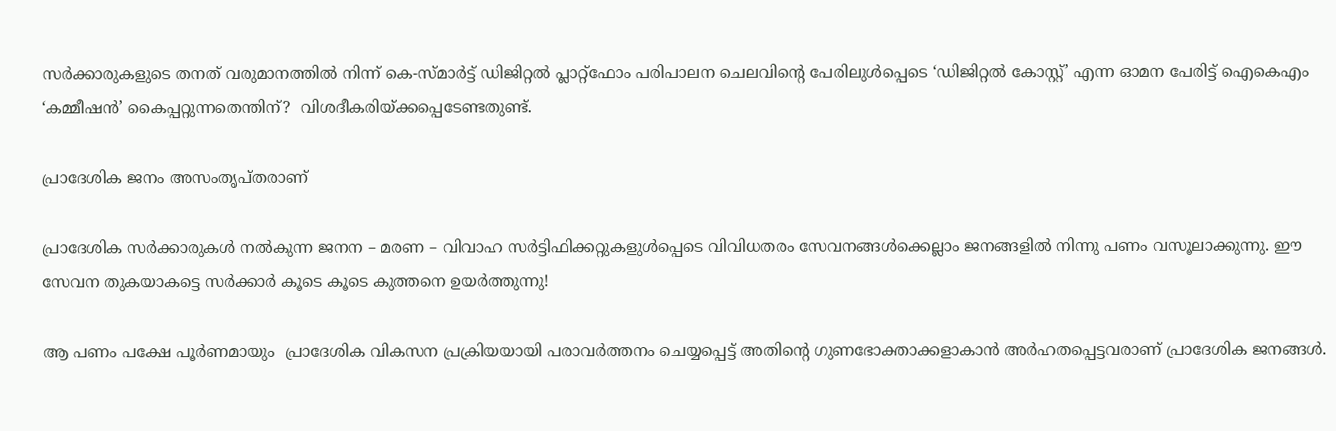സർക്കാരുകളുടെ തനത് വരുമാനത്തിൽ നിന്ന് കെ-സ്മാർട്ട് ഡിജിറ്റൽ പ്ലാറ്റ്ഫോം പരിപാലന ചെലവിൻ്റെ പേരിലുൾപ്പെടെ ‘ഡിജിറ്റൽ കോസ്റ്റ്’ എന്ന ഓമന പേരിട്ട് ഐകെഎം ‘കമ്മീഷൻ’ കൈപ്പറ്റുന്നതെന്തിന്?  വിശദീകരിയ്ക്കപ്പെടേണ്ടതുണ്ട്.

പ്രാദേശിക ജനം അസംതൃപ്തരാണ്

പ്രാദേശിക സർക്കാരുകൾ നൽകുന്ന ജനന – മരണ – വിവാഹ സർട്ടിഫിക്കറ്റുകളുൾപ്പെടെ വിവിധതരം സേവനങ്ങൾക്കെല്ലാം ജനങ്ങളിൽ നിന്നു പണം വസൂലാക്കുന്നു. ഈ സേവന തുകയാകട്ടെ സർക്കാർ കൂടെ കൂടെ കുത്തനെ ഉയർത്തുന്നു!

ആ പണം പക്ഷേ പൂർണമായും  പ്രാദേശിക വികസന പ്രക്രിയയായി പരാവർത്തനം ചെയ്യപ്പെട്ട് അതിൻ്റെ ഗുണഭോക്താക്കളാകാൻ അർഹതപ്പെട്ടവരാണ് പ്രാദേശിക ജനങ്ങൾ.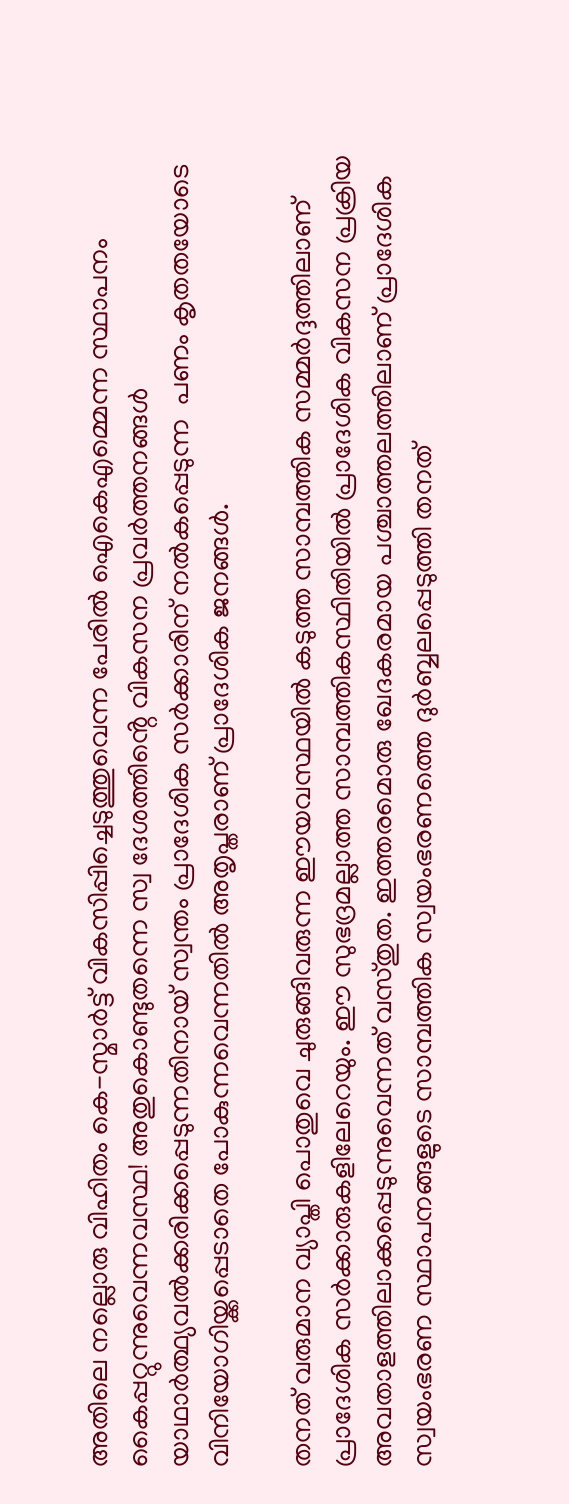അതിലെ നല്ലൊരു വിഹിതം കെ-സ്മാർട്ട് വികസിപ്പിച്ചെടുത്തുവെന്ന പേരിൽ ഐകെഎമ്മെന്ന സ്ഥാപനം കൈപ്പറ്റുന്നുവെന്നവസ്ഥ! അതുകൊണ്ടുതന്നെ സ്വ ദേശത്തിൻ്റെ വികസന പ്രവർത്തനങ്ങൾ യാഥാർത്ഥ്യവൽക്കരിക്കപ്പെടുന്നതിനായ് സ്വന്തം പ്രാദേശിക സർക്കാരിന് നൽകപ്പെടുന്ന  പണം കൃതതയോടെ വിനിയോഗിയ്ക്കപ്പെടാതെ പോകുന്നവെന്നതിൽ അതൃപ്തരാണ് പ്രാദേശിക ജനങ്ങൾ.

തനത് വരുമാന വ്യാപ്തി പൊതുവെ ചുരുങ്ങിവരുന്ന ഈയവസ്ഥയിൽ കടുത്ത സാമ്പത്തിക സമ്മർദ്ദത്തിലാണ്  പ്രാദേശിക സർക്കാരുകളിലേറെയും. ഈ സുഭദ്രമല്ലാത്ത സാമ്പത്തികസ്ഥിതിയിൽ പ്രാദേശിക വികസന പ്രക്രിയ അവതാളത്തിലാക്കപ്പെടുന്നുവെന്നത് വസ്തുത. ഇത്തരമൊരു ഖേദകരമായ പശ്ചാത്തലത്തിലാണ് പ്രാദേശിക സ്വയംഭരണ സ്ഥാപനങ്ങളുടെ സാമ്പത്തിക സ്വയംഭരണത്തെ ദുർബ്ബലപ്പെടുത്തി തനത്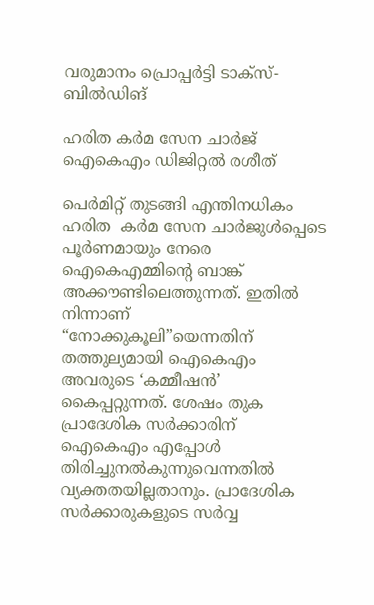വരുമാനം പ്രൊപ്പർട്ടി ടാക്സ്- ബിൽഡിങ്

ഹരിത കർമ സേന ചാർജ് ഐകെഎം ഡിജിറ്റൽ രശീത്

പെർമിറ്റ് തുടങ്ങി എന്തിനധികം ഹരിത  കർമ സേന ചാർജുൾപ്പെടെ പൂർണമായും നേരെ ഐകെഎമ്മിൻ്റെ ബാങ്ക് അക്കൗണ്ടിലെത്തുന്നത്. ഇതിൽ നിന്നാണ്  “നോക്കുകൂലി”യെന്നതിന് തത്തുല്യമായി ഐകെഎം അവരുടെ ‘കമ്മീഷൻ’ കൈപ്പറ്റുന്നത്. ശേഷം തുക പ്രാദേശിക സർക്കാരിന് ഐകെഎം എപ്പോൾ തിരിച്ചുനൽകുന്നുവെന്നതിൽ വ്യക്തതയില്ലതാനും. പ്രാദേശിക സർക്കാരുകളുടെ സർവ്വ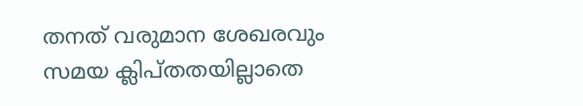തനത് വരുമാന ശേഖരവും സമയ ക്ലിപ്തതയില്ലാതെ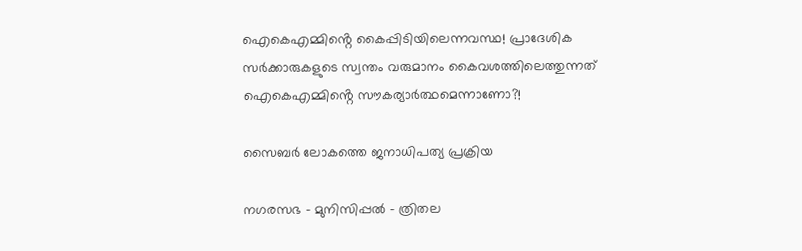ഐകെഎമ്മിൻ്റെ കൈപ്പിടിയിലെന്നവസ്ഥ! പ്രാദേശിക സർക്കാരുകളുടെ സ്വന്തം വരുമാനം കൈവശത്തിലെത്തുന്നത് ഐകെഎമ്മിൻ്റെ സൗകര്യാർത്ഥമെന്നാണോ?!

സൈബർ ലോകത്തെ ജനാധിപത്യ പ്രക്രിയ

നഗരസഭ – മുനിസിപ്പൽ – ത്രിതല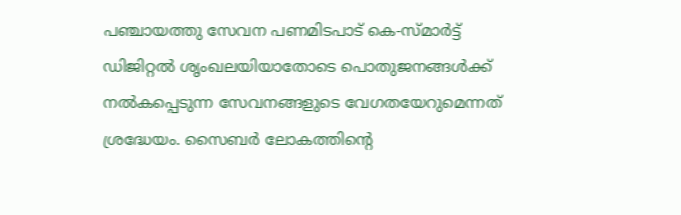പഞ്ചായത്തു സേവന പണമിടപാട് കെ-സ്മാർട്ട് ഡിജിറ്റൽ ശൃംഖലയിയാതോടെ പൊതുജനങ്ങൾക്ക് നൽകപ്പെടുന്ന സേവനങ്ങളുടെ വേഗതയേറുമെന്നത് ശ്രദ്ധേയം. സൈബർ ലോകത്തിൻ്റെ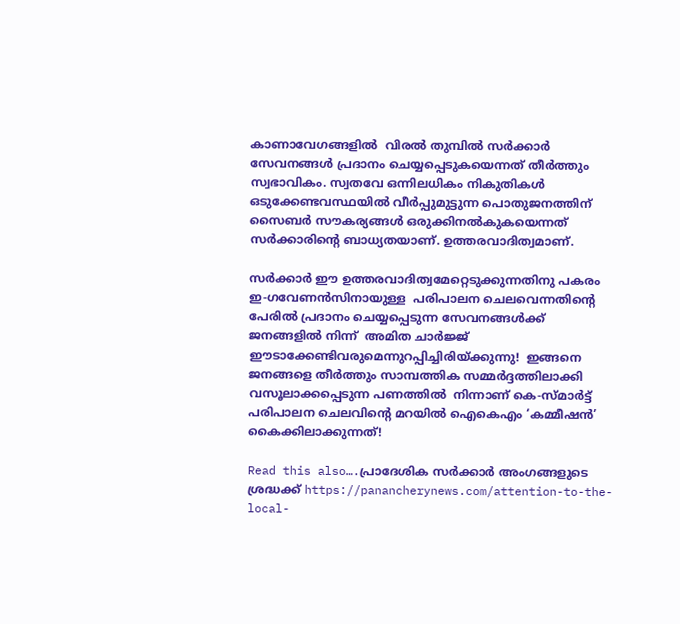കാണാവേഗങ്ങളിൽ  വിരൽ തുമ്പിൽ സർക്കാർ സേവനങ്ങൾ പ്രദാനം ചെയ്യപ്പെടുകയെന്നത് തീർത്തും സ്വഭാവികം. സ്വതവേ ഒന്നിലധികം നികുതികൾ ഒടുക്കേണ്ടവസ്ഥയിൽ വീർപ്പുമുട്ടുന്ന പൊതുജനത്തിന് സൈബർ സൗകര്യങ്ങൾ ഒരുക്കിനൽകുകയെന്നത് സർക്കാരിൻ്റെ ബാധ്യതയാണ്. ഉത്തരവാദിത്വമാണ്.

സർക്കാർ ഈ ഉത്തരവാദിത്വമേറ്റെടുക്കുന്നതിനു പകരം ഇ-ഗവേണൻസിനായുള്ള  പരിപാലന ചെലവെന്നതിൻ്റെ പേരിൽ പ്രദാനം ചെയ്യപ്പെടുന്ന സേവനങ്ങൾക്ക് ജനങ്ങളിൽ നിന്ന്  അമിത ചാർജ്ജ് ഈടാക്കേണ്ടിവരുമെന്നുറപ്പിച്ചിരിയ്ക്കുന്നു!  ഇങ്ങനെ ജനങ്ങളെ തീർത്തും സാമ്പത്തിക സമ്മർദ്ദത്തിലാക്കി വസൂലാക്കപ്പെടുന്ന പണത്തിൽ  നിന്നാണ് കെ-സ്മാർട്ട് പരിപാലന ചെലവിൻ്റെ മറയിൽ ഐകെഎം ‘കമ്മീഷൻ’ കൈക്കിലാക്കുന്നത്!

Read this also….പ്രാദേശിക സർക്കാർ അംഗങ്ങളുടെ ശ്രദ്ധക്ക് https://panancherynews.com/attention-to-the-local-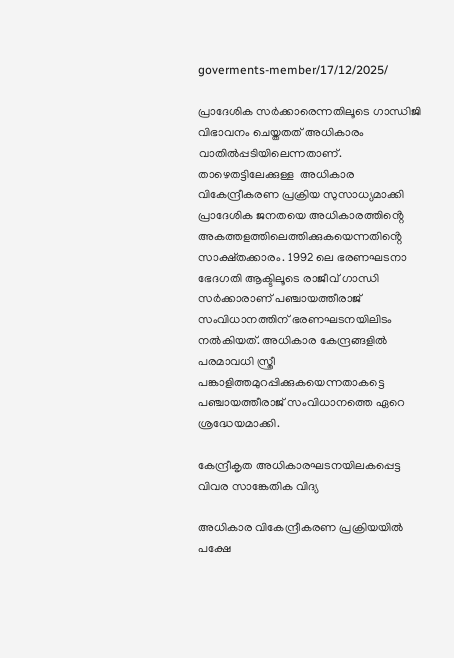goverments-member/17/12/2025/

പ്രാദേശിക സർക്കാരെന്നതിലൂടെ ഗാന്ധിജി വിഭാവനം ചെയ്തതത് അധികാരം വാതിൽപ്പടിയിലെന്നതാണ്. താഴെതട്ടിലേക്കുള്ള  അധികാര വികേന്ദ്രീകരണ പ്രക്രിയ സുസാധ്യമാക്കി പ്രാദേശിക ജനതയെ അധികാരത്തിൻ്റെ അകത്തളത്തിലെത്തിക്കുകയെന്നതിൻ്റെ സാക്ഷ്തക്കാരം. 1992 ലെ ഭരണഘടനാ ഭേദഗതി ആക്ടിലൂടെ രാജീവ് ഗാന്ധി സർക്കാരാണ് പഞ്ചായത്തീരാജ് സംവിധാനത്തിന് ഭരണഘടനയിലിടം നൽകിയത്. അധികാര കേന്ദ്രങ്ങളിൽ പരമാവധി സ്ത്രീ പങ്കാളിത്തമുറപ്പിക്കുകയെന്നതാകട്ടെ പഞ്ചായത്തീരാജ് സംവിധാനത്തെ ഏറെ ശ്രദ്ധേയമാക്കി.

കേന്ദ്രീകൃത അധികാരഘടനയിലകപ്പെട്ട വിവര സാങ്കേതിക വിദ്യ

അധികാര വികേന്ദ്രീകരണ പ്രക്രിയയിൽ പക്ഷേ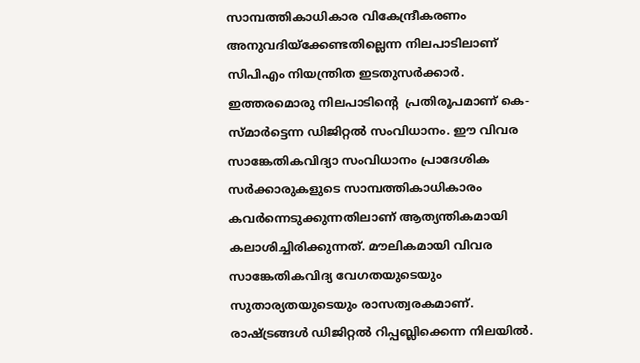സാമ്പത്തികാധികാര വികേന്ദ്രീകരണം അനുവദിയ്ക്കേണ്ടതില്ലെന്ന നിലപാടിലാണ് സിപിഎം നിയന്ത്രിത ഇടതുസർക്കാർ.  ഇത്തരമൊരു നിലപാടിൻ്റെ  പ്രതിരൂപമാണ് കെ-സ്മാർട്ടെന്ന ഡിജിറ്റൽ സംവിധാനം. ഈ വിവര സാങ്കേതികവിദ്യാ സംവിധാനം പ്രാദേശിക സർക്കാരുകളുടെ സാമ്പത്തികാധികാരം കവർന്നെടുക്കുന്നതിലാണ് ആത്യന്തികമായി കലാശിച്ചിരിക്കുന്നത്. മൗലികമായി വിവര സാങ്കേതികവിദ്യ വേഗതയുടെയും സുതാര്യതയുടെയും രാസത്വരകമാണ്. രാഷ്ട്രങ്ങൾ ഡിജിറ്റൽ റിപ്പബ്ലിക്കെന്ന നിലയിൽ.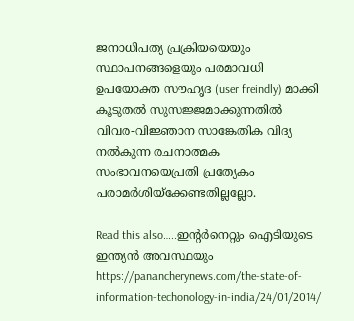ജനാധിപത്യ പ്രക്രിയയെയും സ്ഥാപനങ്ങളെയും പരമാവധി ഉപയോക്ത സൗഹൃദ (user freindly) മാക്കി കൂടുതൽ സുസജ്ജമാക്കുന്നതിൽ വിവര-വിജ്ഞാന സാങ്കേതിക വിദ്യ നൽകുന്ന രചനാത്മക സംഭാവനയെപ്രതി പ്രത്യേകം പരാമർശിയ്ക്കേണ്ടതില്ലല്ലോ.

Read this also…..ഇന്റര്‍നെറ്റും ഐടിയുടെ ഇന്ത്യന്‍ അവസ്ഥയും https://panancherynews.com/the-state-of-information-techonology-in-india/24/01/2014/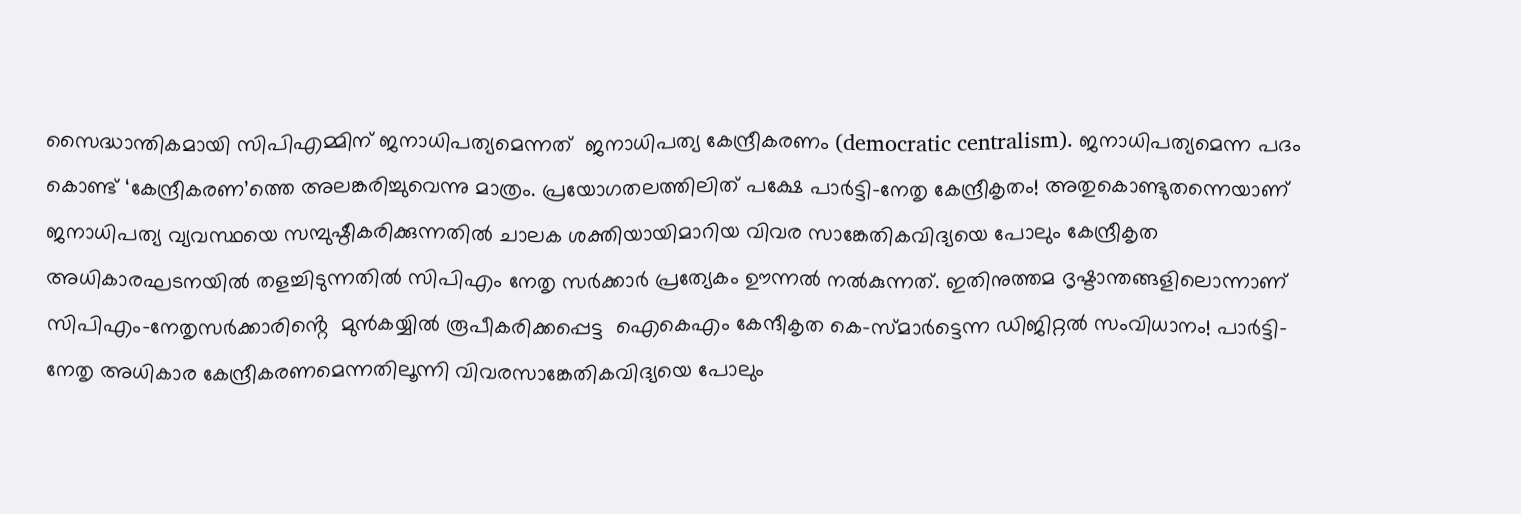സൈദ്ധാന്തികമായി സിപിഎമ്മിന് ജനാധിപത്യമെന്നത്  ജനാധിപത്യ കേന്ദ്രീകരണം (democratic centralism). ജനാധിപത്യമെന്ന പദം കൊണ്ട് ‘കേന്ദ്രീകരണ’ത്തെ അലങ്കരിച്ചുവെന്നു മാത്രം. പ്രയോഗതലത്തിലിത് പക്ഷേ പാർട്ടി-നേതൃ കേന്ദ്രീകൃതം! അതുകൊണ്ടുതന്നെയാണ് ജനാധിപത്യ വ്യവസ്ഥയെ സമ്പുഷ്ഠീകരിക്കുന്നതിൽ ചാലക ശക്തിയായിമാറിയ വിവര സാങ്കേതികവിദ്യയെ പോലും കേന്ദ്രീകൃത അധികാരഘടനയിൽ തളച്ചിടുന്നതിൽ സിപിഎം നേതൃ സർക്കാർ പ്രത്യേകം ഊന്നൽ നൽകുന്നത്. ഇതിനുത്തമ ദൃഷ്ടാന്തങ്ങളിലൊന്നാണ് സിപിഎം-നേതൃസർക്കാരിൻ്റെ  മുൻകയ്യിൽ രൂപീകരിക്കപ്പെട്ട  ഐകെഎം കേന്ദീകൃത കെ-സ്മാർട്ടെന്ന ഡിജിറ്റൽ സംവിധാനം! പാർട്ടി-നേതൃ അധികാര കേന്ദ്രീകരണമെന്നതിലൂന്നി വിവരസാങ്കേതികവിദ്യയെ പോലും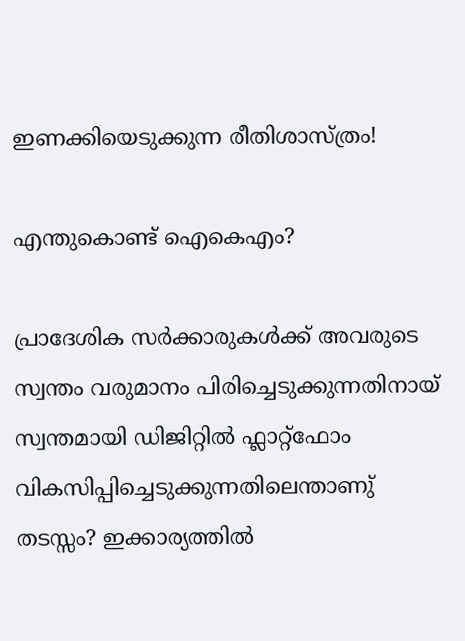ഇണക്കിയെടുക്കുന്ന രീതിശാസ്ത്രം!

എന്തുകൊണ്ട് ഐകെഎം?

പ്രാദേശിക സർക്കാരുകൾക്ക് അവരുടെ സ്വന്തം വരുമാനം പിരിച്ചെടുക്കുന്നതിനായ് സ്വന്തമായി ഡിജിറ്റിൽ ഫ്ലാറ്റ്ഫോം വികസിപ്പിച്ചെടുക്കുന്നതിലെന്താണു് തടസ്സം? ഇക്കാര്യത്തിൽ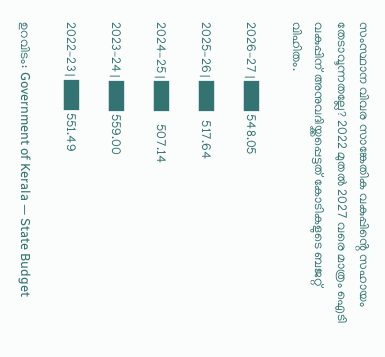സംസ്ഥാന വിവര സാങ്കേതിക വകുപ്പിൻ്റെ സഹായം തേടാവൂന്നതല്ലേ? 2022 മുതൽ 2027 വരെ മാത്രം ഐടി വകുപ്പിന് അനുവദിയ്ക്കപ്പെട്ടത് കോടികളുടെ ബജറ്റ് വിഹിതം.

2026–27 | ███ 548.05

2025–26 | ███   517.64

2024–25 | ███    507.14

2023–24 | ███ 559.00

2022–23 | ███ 551.49

ഉറവിടം: Government of Kerala — State Budget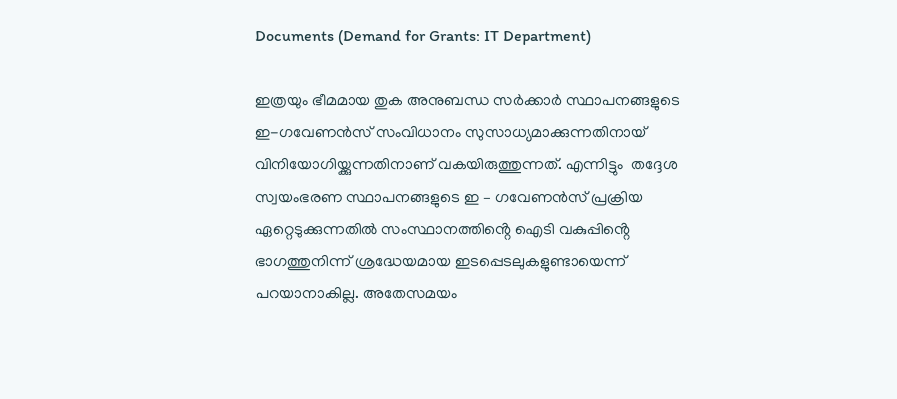Documents (Demand for Grants: IT Department)

ഇത്രയും ഭീമമായ തുക അനുബന്ധ സർക്കാർ സ്ഥാപനങ്ങളുടെ ഇ-ഗവേണൻസ് സംവിധാനം സുസാധ്യമാക്കുന്നതിനായ് വിനിയോഗിയ്ക്കുന്നതിനാണ് വകയിരുത്തുന്നത്. എന്നിട്ടും  തദ്ദേശ സ്വയംഭരണ സ്ഥാപനങ്ങളുടെ ഇ – ഗവേണൻസ് പ്രക്രിയ ഏറ്റെടുക്കുന്നതിൽ സംസ്ഥാനത്തിൻ്റെ ഐടി വകുപ്പിൻ്റെ ഭാഗത്തുനിന്ന് ശ്രദ്ധേയമായ ഇടപ്പെടലുകളുണ്ടായെന്ന് പറയാനാകില്ല. അതേസമയം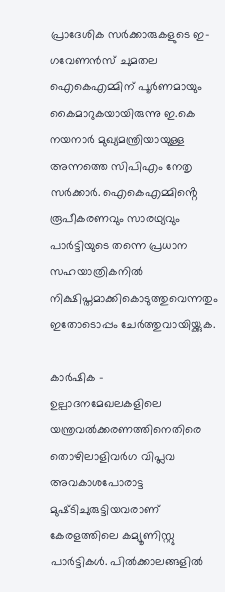പ്രാദേശിക സർക്കാരുകളുടെ ഇ-ഗവേണൻസ് ചുമതല ഐകെഎമ്മിന് പൂർണമായും കൈമാറുകയായിരുന്നു ഇ.കെ നയനാർ മുഖ്യമന്ത്രിയായുള്ള അന്നത്തെ സിപിഎം നേതൃ സർക്കാർ. ഐകെഎമ്മിൻ്റെ രൂപീകരണവും സാരഥ്യവും പാർട്ടിയുടെ തന്നെ പ്രധാന സഹയാത്രികനിൽ നിക്ഷിപ്തമാക്കികൊടുത്തുവെന്നതും ഇതോടൊപ്പം ചേർത്തുവായിയ്ക്കുക.

കാർഷിക – ഉല്പാദനമേഖലകളിലെ യന്ത്രവൽക്കരണത്തിനെതിരെ തൊഴിലാളിവർഗ വിപ്ലവ അവകാശപോരാട്ട  മുഷ്‌ടിചുരുട്ടിയവരാണ് കേരളത്തിലെ കമ്യൂണിസ്റ്റു പാർട്ടികൾ. പിൽക്കാലങ്ങളിൽ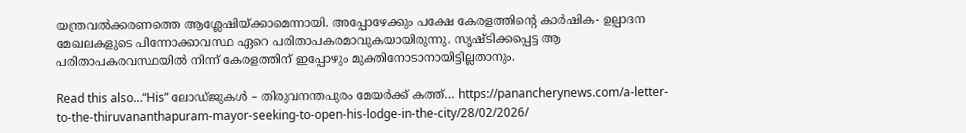യന്ത്രവൽക്കരണത്തെ ആശ്ലേഷിയ്ക്കാമെന്നായി. അപ്പോഴേക്കും പക്ഷേ കേരളത്തിന്റെ കാർഷിക- ഉല്പാദന മേഖലകളുടെ പിന്നോക്കാവസ്ഥ ഏറെ പരിതാപകരമാവുകയായിരുന്നു. സൃഷ്ടിക്കപ്പെട്ട ആ പരിതാപകരവസ്ഥയിൽ നിന്ന് കേരളത്തിന് ഇപ്പോഴും മുക്തിനോടാനായിട്ടില്ലതാനും.

Read this also…“His” ലോഡ്ജുകൾ – തിരുവനന്തപുരം മേയർക്ക് കത്ത്… https://panancherynews.com/a-letter-to-the-thiruvananthapuram-mayor-seeking-to-open-his-lodge-in-the-city/28/02/2026/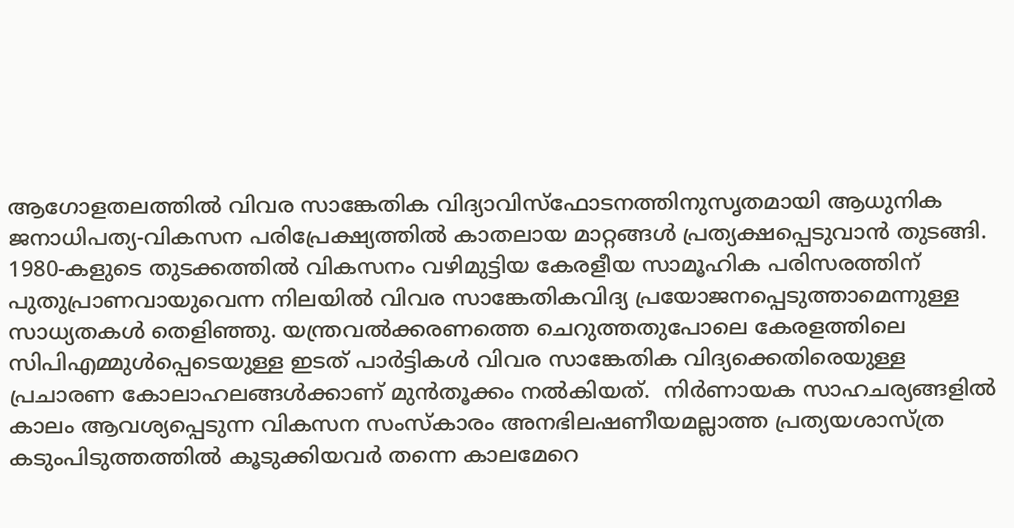ആഗോളതലത്തിൽ വിവര സാങ്കേതിക വിദ്യാവിസ്ഫോടനത്തിനുസൃതമായി ആധുനിക ജനാധിപത്യ-വികസന പരിപ്രേക്ഷ്യത്തിൽ കാതലായ മാറ്റങ്ങൾ പ്രത്യക്ഷപ്പെടുവാൻ തുടങ്ങി. 1980-കളുടെ തുടക്കത്തിൽ വികസനം വഴിമുട്ടിയ കേരളീയ സാമൂഹിക പരിസരത്തിന്  പുതുപ്രാണവായുവെന്ന നിലയിൽ വിവര സാങ്കേതികവിദ്യ പ്രയോജനപ്പെടുത്താമെന്നുള്ള സാധ്യതകൾ തെളിഞ്ഞു. യന്ത്രവൽക്കരണത്തെ ചെറുത്തതുപോലെ കേരളത്തിലെ സിപിഎമ്മുൾപ്പെടെയുള്ള ഇടത് പാർട്ടികൾ വിവര സാങ്കേതിക വിദ്യക്കെതിരെയുള്ള പ്രചാരണ കോലാഹലങ്ങൾക്കാണ് മുൻതൂക്കം നൽകിയത്.  നിർണായക സാഹചര്യങ്ങളിൽ കാലം ആവശ്യപ്പെടുന്ന വികസന സംസ്ക‌ാരം അനഭിലഷണീയമല്ലാത്ത പ്രത്യയശാസ്ത്ര കടുംപിടുത്തത്തിൽ കൂടുക്കിയവർ തന്നെ കാലമേറെ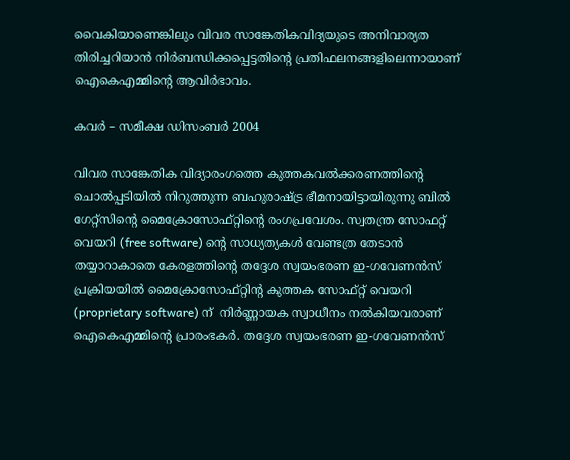വൈകിയാണെങ്കിലും വിവര സാങ്കേതികവിദ്യയുടെ അനിവാര്യത തിരിച്ചറിയാൻ നിർബന്ധിക്കപ്പെട്ടതിൻ്റെ പ്രതിഫലനങ്ങളിലെന്നായാണ് ഐകെഎമ്മിൻ്റെ ആവിർഭാവം.

കവർ – സമീക്ഷ ഡിസംബർ 2004

വിവര സാങ്കേതിക വിദ്യാരംഗത്തെ കുത്തകവൽക്കരണത്തിൻ്റെ ചൊൽപ്പടിയിൽ നിറുത്തുന്ന ബഹുരാഷ്ട്ര ഭീമനായിട്ടായിരുന്നു ബിൽ ഗേറ്റ്സിൻ്റെ മൈക്രോസോഫ്റ്റിൻ്റെ രംഗപ്രവേശം. സ്വതന്ത്ര സോഫറ്റ് വെയറി (free software) ൻ്റെ സാധ്യത്യകൾ വേണ്ടത്ര തേടാൻ തയ്യാറാകാതെ കേരളത്തിൻ്റെ തദ്ദേശ സ്വയംഭരണ ഇ-ഗവേണൻസ് പ്രക്രിയയിൽ മൈക്രോസോഫ്റ്റിൻ്റ കുത്തക സോഫ്റ്റ് വെയറി (proprietary software) ന്  നിർണ്ണായക സ്വാധീനം നൽകിയവരാണ് ഐകെഎമ്മിൻ്റെ പ്രാരംഭകർ. തദ്ദേശ സ്വയംഭരണ ഇ-ഗവേണൻസ്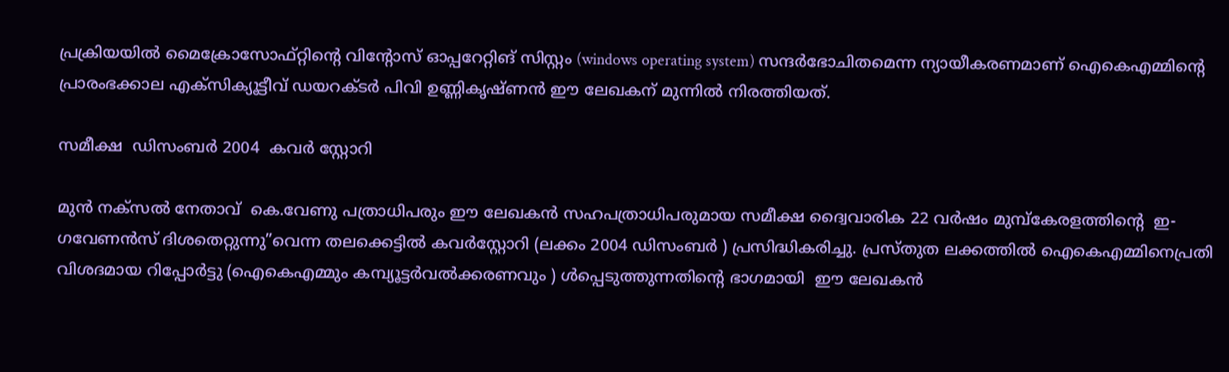പ്രക്രിയയിൽ മൈക്രോസോഫ്റ്റിൻ്റെ വിൻ്റോസ് ഓപ്പറേറ്റിങ് സിസ്റ്റം (windows operating system) സന്ദർഭോചിതമെന്ന ന്യായീകരണമാണ് ഐകെഎമ്മിൻ്റെ പ്രാരംഭക്കാല എക്സിക്യൂട്ടീവ് ഡയറക്ടർ പിവി ഉണ്ണികൃഷ്ണൻ ഈ ലേഖകന് മുന്നിൽ നിരത്തിയത്.

സമീക്ഷ  ഡിസംബർ 2004  കവർ സ്റ്റോറി

മുൻ നക്സൽ നേതാവ്  കെ.വേണു പത്രാധിപരും ഈ ലേഖകൻ സഹപത്രാധിപരുമായ സമീക്ഷ ദ്വൈവാരിക 22 വർഷം മുമ്പ്കേരളത്തിൻ്റെ  ഇ- ഗവേണൻസ് ദിശതെറ്റുന്നു”വെന്ന തലക്കെട്ടിൽ കവർസ്റ്റോറി (ലക്കം 2004 ഡിസംബർ ) പ്രസിദ്ധികരിച്ചു. പ്രസ്തുത ലക്കത്തിൽ ഐകെഎമ്മിനെപ്രതി വിശദമായ റിപ്പോർട്ടു (ഐകെഎമ്മും കമ്പ്യൂട്ടർവൽക്കരണവും ) ൾപ്പെടുത്തുന്നതിൻ്റെ ഭാഗമായി  ഈ ലേഖകൻ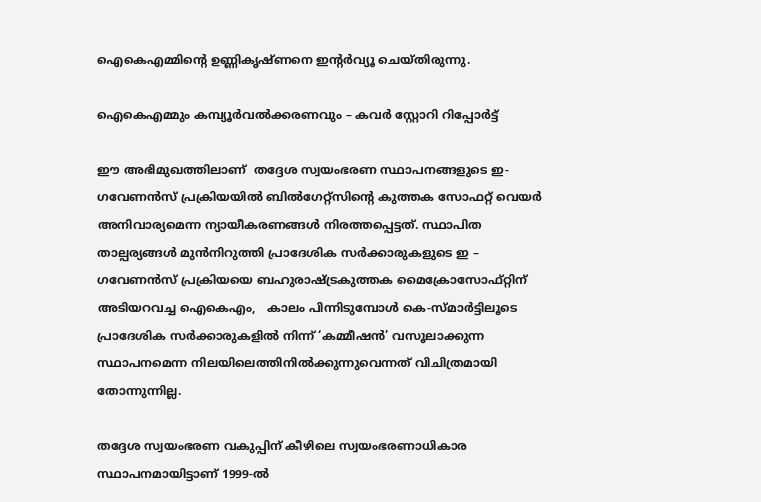ഐകെഎമ്മിൻ്റെ ഉണ്ണികൃഷ്ണനെ ഇൻ്റർവ്യൂ ചെയ്തിരുന്നു.

ഐകെഎമ്മും കമ്പ്യൂർവൽക്കരണവും – കവർ സ്റ്റോറി റിപ്പോർട്ട്

ഈ അഭിമുഖത്തിലാണ്  തദ്ദേശ സ്വയംഭരണ സ്ഥാപനങ്ങളുടെ ഇ-ഗവേണൻസ് പ്രക്രിയയിൽ ബിൽഗേറ്റ്സിൻ്റെ കുത്തക സോഫറ്റ് വെയർ അനിവാര്യമെന്ന ന്യായീകരണങ്ങൾ നിരത്തപ്പെട്ടത്. സ്ഥാപിത താല്പര്യങ്ങൾ മുൻനിറുത്തി പ്രാദേശിക സർക്കാരുകളുടെ ഇ – ഗവേണൻസ് പ്രക്രിയയെ ബഹുരാഷ്ട്രകുത്തക മൈക്രോസോഫ്റ്റിന്  അടിയറവച്ച ഐകെഎം,   കാലം പിന്നിടുമ്പോൾ കെ-സ്മാർട്ടിലൂടെ പ്രാദേശിക സർക്കാരുകളിൽ നിന്ന് ‘കമ്മീഷൻ’ വസൂലാക്കുന്ന സ്ഥാപനമെന്ന നിലയിലെത്തിനിൽക്കുന്നുവെന്നത് വിചിത്രമായി തോന്നുന്നില്ല.

തദ്ദേശ സ്വയംഭരണ വകുപ്പിന് കീഴിലെ സ്വയംഭരണാധികാര സ്ഥാപനമായിട്ടാണ് 1999-ൽ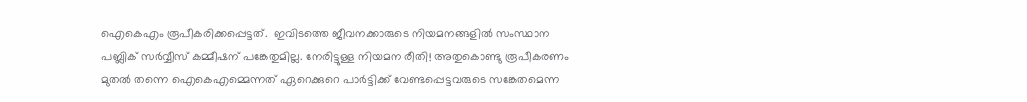ഐകെഎം രൂപീകരിക്കപ്പെട്ടത്.  ഇവിടത്തെ ജീവനക്കാരുടെ നിയമനങ്ങളിൽ സംസ്ഥാന പബ്ലിക് സർവ്വീസ് കമ്മീഷന് പങ്കേതുമില്ല. നേരിട്ടുള്ള നിയമന രീതി! അതുകൊണ്ടു രൂപീകരണം മുതൽ തന്നെ ഐകെഎമ്മെന്നത് ഏറെക്കുറെ പാർട്ടിക്ക് വേണ്ടപ്പെട്ടവരുടെ സങ്കേതമെന്ന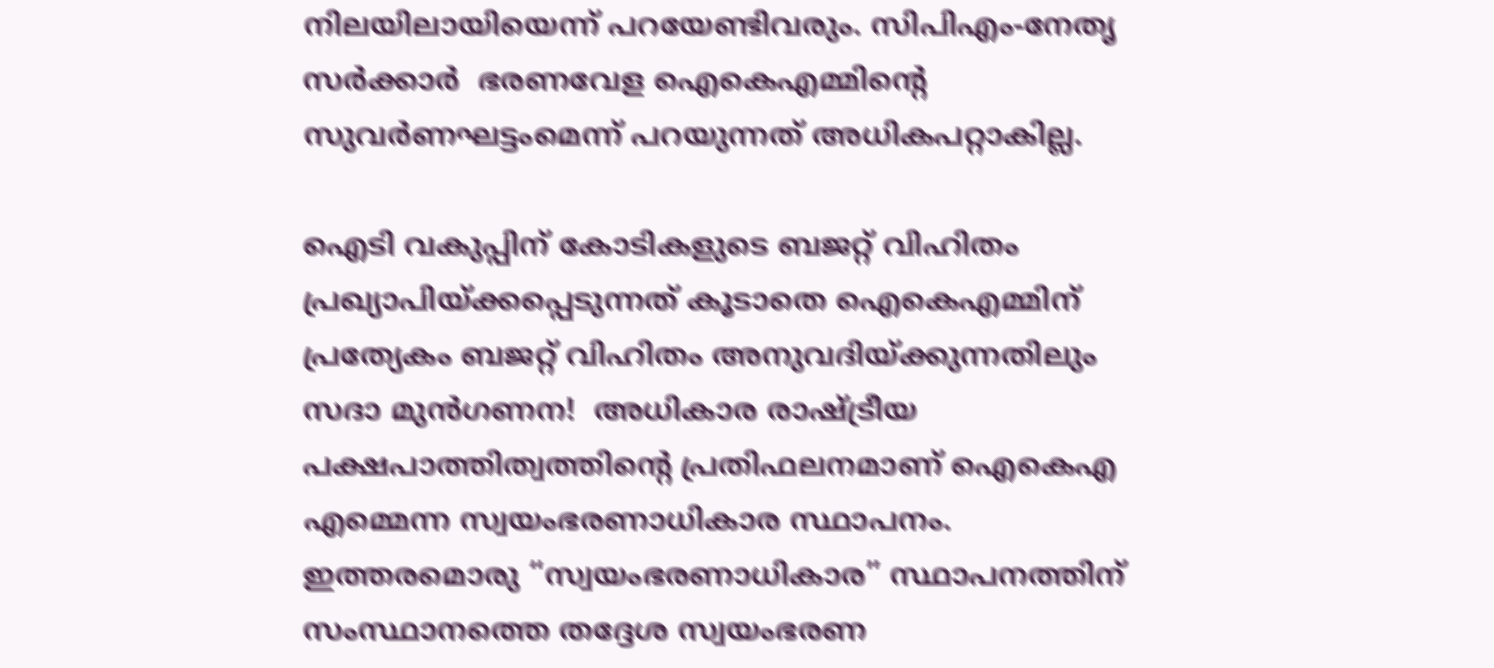നിലയിലായിയെന്ന് പറയേണ്ടിവരും. സിപിഎം-നേതൃ സർക്കാർ  ഭരണവേള ഐകെഎമ്മിൻ്റെ സുവർണഘട്ടംമെന്ന് പറയുന്നത് അധികപറ്റാകില്ല.

ഐടി വകുപ്പിന് കോടികളുടെ ബജറ്റ് വിഹിതം പ്രഖ്യാപിയ്ക്കപ്പെടുന്നത് കൂടാതെ ഐകെഎമ്മിന് പ്രത്യേകം ബജറ്റ് വിഹിതം അനുവദിയ്ക്കുന്നതിലും സദാ മുൻഗണന!  അധികാര രാഷ്ട്രീയ പക്ഷപാത്തിത്വത്തിൻ്റെ പ്രതിഫലനമാണ് ഐകെഎ എമ്മെന്ന സ്വയംഭരണാധികാര സ്ഥാപനം. ഇത്തരമൊരു “സ്വയംഭരണാധികാര” സ്ഥാപനത്തിന് സംസ്ഥാനത്തെ തദ്ദേശ സ്വയംഭരണ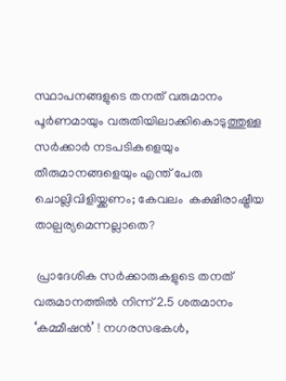സ്ഥാപനങ്ങളുടെ തനത് വരുമാനം പൂർണമായും വരുതിയിലാക്കികൊടുത്തുള്ള സർക്കാർ നടപടികളെയും തീരുമാനങ്ങളെയും എന്ത് പേരു ചൊല്ലിവിളിയ്ക്കണം; കേവലം  കക്ഷിരാഷ്ട്രീയ താല്പര്യമെന്നല്ലാതെ?

 പ്രാദേശിക സർക്കാരുകളുടെ തനത് വരുമാനത്തിൽ നിന്ന് 2.5 ശതമാനം ‘കമ്മീഷൻ’ ! നഗരസഭകൾ,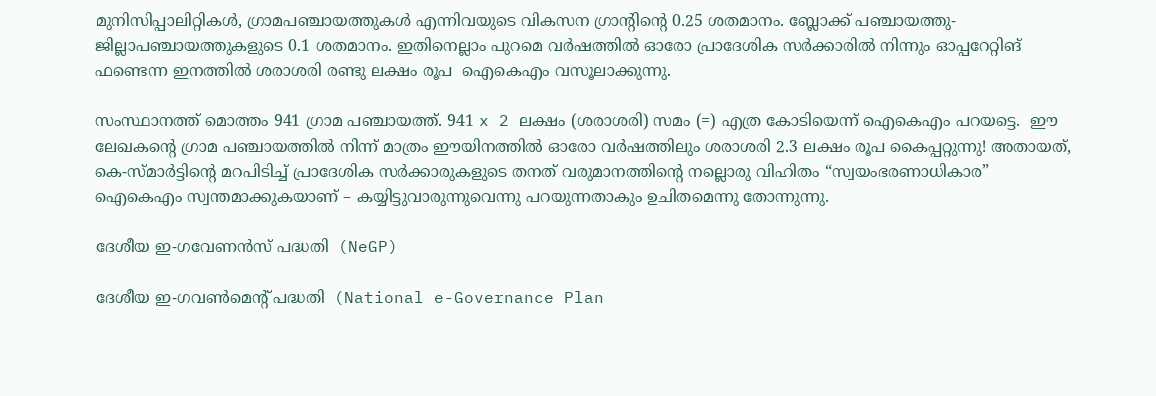മുനിസിപ്പാലിറ്റികൾ, ഗ്രാമപഞ്ചായത്തുകൾ എന്നിവയുടെ വികസന ഗ്രാന്റിന്റെ 0.25 ശതമാനം. ബ്ലോക്ക് പഞ്ചായത്തു- ജില്ലാപഞ്ചായത്തുകളുടെ 0.1 ശതമാനം. ഇതിനെല്ലാം പുറമെ വർഷത്തിൽ ഓരോ പ്രാദേശിക സർക്കാരിൽ നിന്നും ഓപ്പറേറ്റിങ് ഫണ്ടെന്ന ഇനത്തിൽ ശരാശരി രണ്ടു ലക്ഷം രൂപ  ഐകെഎം വസൂലാക്കുന്നു.

സംസ്ഥാനത്ത് മൊത്തം 941 ഗ്രാമ പഞ്ചായത്ത്. 941 x 2 ലക്ഷം (ശരാശരി) സമം (=) എത്ര കോടിയെന്ന് ഐകെഎം പറയട്ടെ.  ഈ ലേഖകൻ്റെ ഗ്രാമ പഞ്ചായത്തിൽ നിന്ന് മാത്രം ഈയിനത്തിൽ ഓരോ വർഷത്തിലും ശരാശരി 2.3 ലക്ഷം രൂപ കൈപ്പറ്റുന്നു! അതായത്, കെ-സ്മാർട്ടിൻ്റെ മറപിടിച്ച് പ്രാദേശിക സർക്കാരുകളുടെ തനത് വരുമാനത്തിൻ്റെ നല്ലൊരു വിഹിതം “സ്വയംഭരണാധികാര”  ഐകെഎം സ്വന്തമാക്കുകയാണ് – കയ്യിട്ടുവാരുന്നുവെന്നു പറയുന്നതാകും ഉചിതമെന്നു തോന്നുന്നു.

ദേശീയ ഇ-ഗവേണൻസ് പദ്ധതി  (NeGP)

ദേശീയ ഇ-ഗവൺമെന്റ് പദ്ധതി  (National e-Governance Plan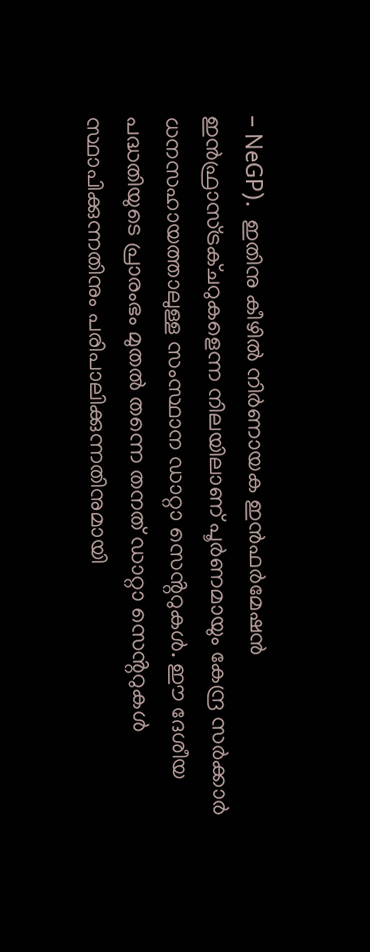– NeGP).  ഇതിനു കീഴിൽ നിർണായക ഇൻഫർമേഷൻ ഇൻഫ്രാസ്ട്രക്ചറുകളെന്ന നിലയിലാണ് പൂർണമായും കേന്ദ്ര സർക്കാർ ധനസഹായത്താലുള്ള സംസ്ഥാന ഡാറ്റാ സെൻ്ററുകൾ. ഈ ദേശീയ പദ്ധതിയുടെ പ്രാരംഭം മുതൽ തന്നെ തനത് ഡാറ്റാ സെൻ്ററുകൾ സ്ഥാപിക്കുന്നതിനും പരിപാലിക്കുന്നതിനുമായി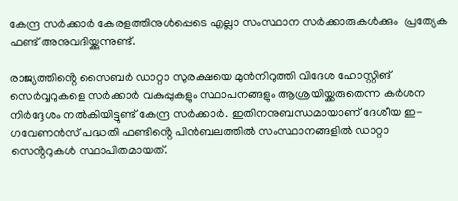കേന്ദ്ര സർക്കാർ കേരളത്തിനുൾപ്പെടെ എല്ലാ സംസ്ഥാന സർക്കാരുകൾക്കും  പ്രത്യേക ഫണ്ട് അനുവദിയ്ക്കുന്നുണ്ട്.

രാജ്യത്തിൻ്റെ സൈബർ ഡാറ്റാ സുരക്ഷയെ മുൻനിറുത്തി വിദേശ ഹോസ്റ്റിങ് സെർവ്വറുകളെ സർക്കാർ വകുപ്പുകളും സ്ഥാപനങ്ങളും ആശ്രയിയ്ക്കരുതെന്ന കർശന നിർദ്ദേശം നൽകിയിട്ടുണ്ട് കേന്ദ്ര സർക്കാർ. ഇതിനനുബന്ധമായാണ് ദേശീയ ഇ-ഗവേണൻസ് പദ്ധതി ഫണ്ടിൻ്റെ പിൻബലത്തിൽ സംസ്ഥാനങ്ങളിൽ ഡാറ്റാ സെൻ്ററുകൾ സ്ഥാപിതമായത്.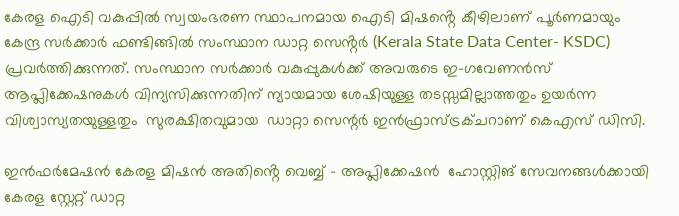കേരള ഐടി വകുപ്പിൽ സ്വയംഭരണ സ്ഥാപനമായ ഐടി മിഷൻ്റെ കീഴിലാണ് പൂർണമായും കേന്ദ്ര സർക്കാർ ഫണ്ടിങ്ങിൽ സംസ്ഥാന ഡാറ്റ സെൻ്റർ (Kerala State Data Center- KSDC) പ്രവർത്തിക്കുന്നത്. സംസ്ഥാന സർക്കാർ വകുപ്പുകൾക്ക് അവരുടെ ഇ-ഗവേണൻസ് ആപ്ലിക്കേഷനുകൾ വിന്യസിക്കുന്നതിന് ന്യായമായ ശേഷിയുള്ള തടസ്സമില്ലാത്തതും ഉയർന്ന വിശ്വാസ്യതയുള്ളതും  സുരക്ഷിതവുമായ  ഡാറ്റാ സെന്റർ ഇൻഫ്രാസ്ട്രക്ചറാണ് കെഎസ് ഡിസി.

ഇൻഫർമേഷൻ കേരള മിഷൻ അതിൻ്റെ വെബ്ബ് – അപ്ലിക്കേഷൻ  ഹോസ്റ്റിങ് സേവനങ്ങൾക്കായി കേരള സ്റ്റേറ്റ് ഡാറ്റ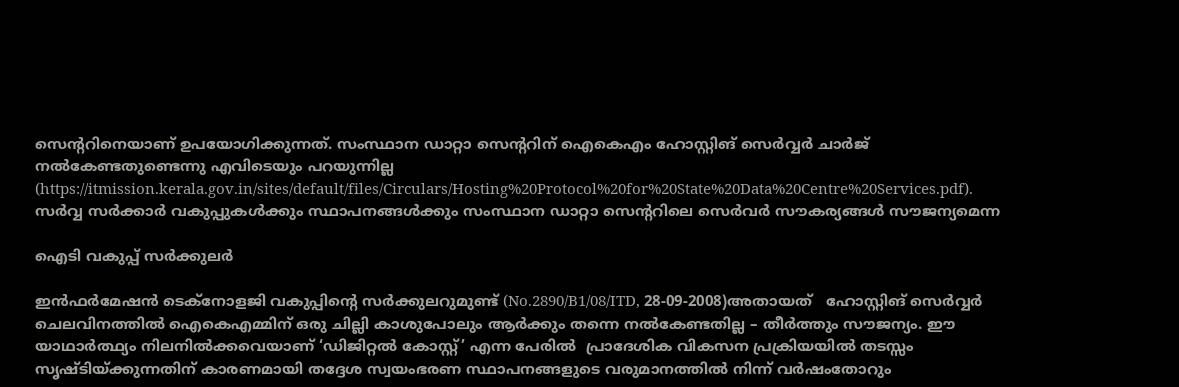സെന്ററിനെയാണ് ഉപയോഗിക്കുന്നത്. സംസ്ഥാന ഡാറ്റാ സെൻ്ററിന് ഐകെഎം ഹോസ്റ്റിങ് സെർവ്വർ ചാർജ് നൽകേണ്ടതുണ്ടെന്നു എവിടെയും പറയുന്നില്ല (https://itmission.kerala.gov.in/sites/default/files/Circulars/Hosting%20Protocol%20for%20State%20Data%20Centre%20Services.pdf). സർവ്വ സർക്കാർ വകുപ്പുകൾക്കും സ്ഥാപനങ്ങൾക്കും സംസ്ഥാന ഡാറ്റാ സെന്ററിലെ സെർവർ സൗകര്യങ്ങൾ സൗജന്യമെന്ന

ഐടി വകുപ്പ് സർക്കുലർ

ഇൻഫർമേഷൻ ടെക്നോളജി വകുപ്പിന്റെ സർക്കുലറുമുണ്ട് (No.2890/B1/08/ITD, 28-09-2008)അതായത്   ഹോസ്റ്റിങ് സെർവ്വർ ചെലവിനത്തിൽ ഐകെഎമ്മിന് ഒരു ചില്ലി കാശുപോലും ആർക്കും തന്നെ നൽകേണ്ടതില്ല – തീർത്തും സൗജന്യം. ഈ യാഥാർത്ഥ്യം നിലനിൽക്കവെയാണ് ‘ഡിജിറ്റൽ കോസ്റ്റ്’ എന്ന പേരിൽ  പ്രാദേശിക വികസന പ്രക്രിയയിൽ തടസ്സം സൃഷ്ടിയ്ക്കുന്നതിന് കാരണമായി തദ്ദേശ സ്വയംഭരണ സ്ഥാപനങ്ങളുടെ വരുമാനത്തിൽ നിന്ന് വർഷംതോറും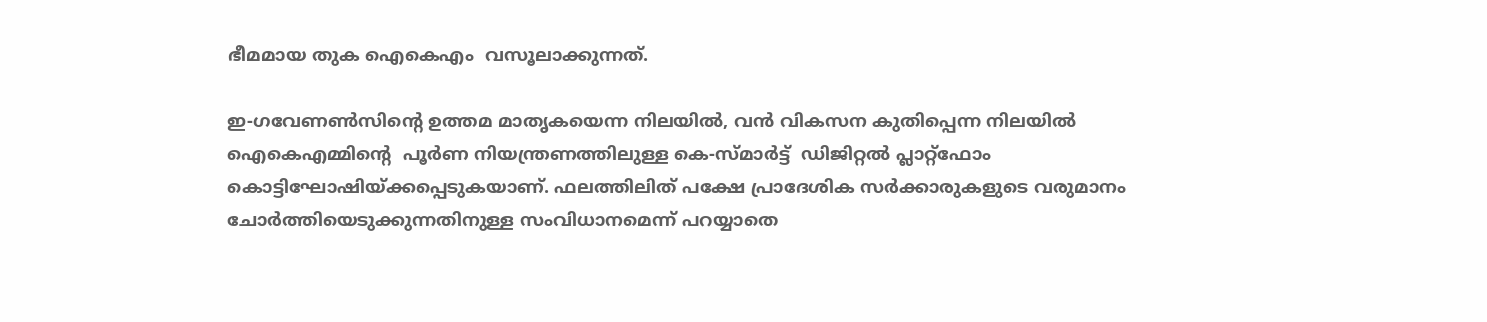ഭീമമായ തുക ഐകെഎം  വസൂലാക്കുന്നത്.

ഇ-ഗവേണൺസിൻ്റെ ഉത്തമ മാതൃകയെന്ന നിലയിൽ, വൻ വികസന കുതിപ്പെന്ന നിലയിൽ  ഐകെഎമ്മിൻ്റെ  പൂർണ നിയന്ത്രണത്തിലുള്ള കെ-സ്മാർട്ട്  ഡിജിറ്റൽ പ്ലാറ്റ്ഫോം കൊട്ടിഘോഷിയ്ക്കപ്പെടുകയാണ്. ഫലത്തിലിത് പക്ഷേ പ്രാദേശിക സർക്കാരുകളുടെ വരുമാനം ചോർത്തിയെടുക്കുന്നതിനുള്ള സംവിധാനമെന്ന് പറയ്യാതെ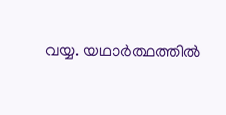വയ്യ. യഥാർത്ഥത്തിൽ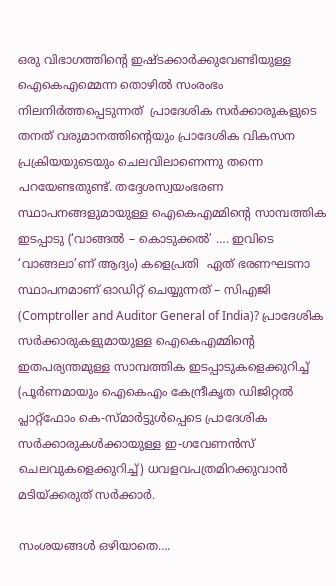ഒരു വിഭാഗത്തിൻ്റെ ഇഷ്ടക്കാർക്കുവേണ്ടിയുള്ള ഐകെഎമ്മെന്ന തൊഴിൽ സംരംഭം നിലനിർത്തപ്പെടുന്നത്  പ്രാദേശിക സർക്കാരുകളുടെ തനത് വരുമാനത്തിൻ്റെയും പ്രാദേശിക വികസന പ്രക്രിയയുടെയും ചെലവിലാണെന്നു തന്നെ പറയേണ്ടതുണ്ട്. തദ്ദേശസ്വയംഭരണ സ്ഥാപനങ്ങളുമായുള്ള ഐകെഎമ്മിൻ്റെ സാമ്പത്തിക ഇടപ്പാടു (‘വാങ്ങൽ – കൊടുക്കൽ’ …. ഇവിടെ ‘വാങ്ങലാ’ണ് ആദ്യം) കളെപ്രതി  ഏത് ഭരണഘടനാ സ്ഥാപനമാണ് ഓഡിറ്റ് ചെയ്യുന്നത് – സിഎജി (Comptroller and Auditor General of India)? പ്രാദേശിക സർക്കാരുകളുമായുള്ള ഐകെഎമ്മിൻ്റെ ഇതപര്യന്തമുള്ള സാമ്പത്തിക ഇടപ്പാടുകളെക്കുറിച്ച്  (പൂർണമായും ഐകെഎം കേന്ദ്രീകൃത ഡിജിറ്റൽ പ്ലാറ്റ്‌ഫോം കെ-സ്മാർട്ടുൾപ്പെടെ പ്രാദേശിക സർക്കാരുകൾക്കായുള്ള ഇ-ഗവേണൻസ് ചെലവുകളെക്കുറിച്ച്) ധവളവപത്രമിറക്കുവാൻ മടിയ്ക്കരുത് സർക്കാർ.

സംശയങ്ങൾ ഒഴിയാതെ….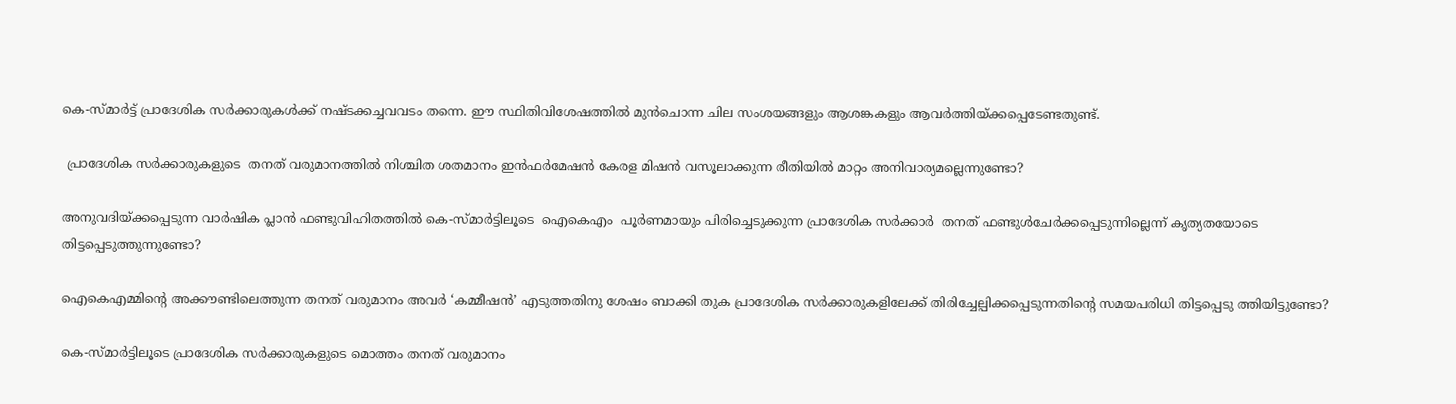കെ-സ്മാർട്ട് പ്രാദേശിക സർക്കാരുകൾക്ക് നഷ്ടക്കച്ചവവടം തന്നെ. ഈ സ്ഥിതിവിശേഷത്തിൽ മുൻചൊന്ന ചില സംശയങ്ങളും ആശങ്കകളും ആവർത്തിയ്ക്കപ്പെടേണ്ടതുണ്ട്.

 പ്രാദേശിക സർക്കാരുകളുടെ  തനത് വരുമാനത്തിൽ നിശ്ചിത ശതമാനം ഇൻഫർമേഷൻ കേരള മിഷൻ വസൂലാക്കുന്ന രീതിയിൽ മാറ്റം അനിവാര്യമല്ലെന്നുണ്ടോ?

അനുവദിയ്ക്കപ്പെടുന്ന വാർഷിക പ്ലാൻ ഫണ്ടുവിഹിതത്തിൽ കെ-സ്മാർട്ടിലൂടെ  ഐകെഎം  പൂർണമായും പിരിച്ചെടുക്കുന്ന പ്രാദേശിക സർക്കാർ  തനത് ഫണ്ടുൾചേർക്കപ്പെടുന്നില്ലെന്ന് കൃത്യതയോടെ തിട്ടപ്പെടുത്തുന്നുണ്ടോ?

ഐകെഎമ്മിൻ്റെ അക്കൗണ്ടിലെത്തുന്ന തനത് വരുമാനം അവർ ‘കമ്മീഷൻ’ എടുത്തതിനു ശേഷം ബാക്കി തുക പ്രാദേശിക സർക്കാരുകളിലേക്ക് തിരിച്ചേല്പിക്കപ്പെടുന്നതിൻ്റെ സമയപരിധി തിട്ടപ്പെടു ത്തിയിട്ടുണ്ടോ?

കെ-സ്മാർട്ടിലൂടെ പ്രാദേശിക സർക്കാരുകളുടെ മൊത്തം തനത് വരുമാനം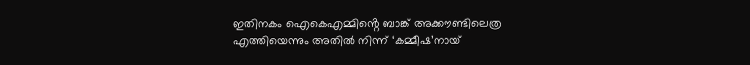ഇതിനകം ഐകെഎമ്മിൻ്റെ ബാങ്ക് അക്കൗണ്ടിലെത്ര എത്തിയെന്നും അതിൽ നിന്ന് ‘കമ്മീഷ’നായ്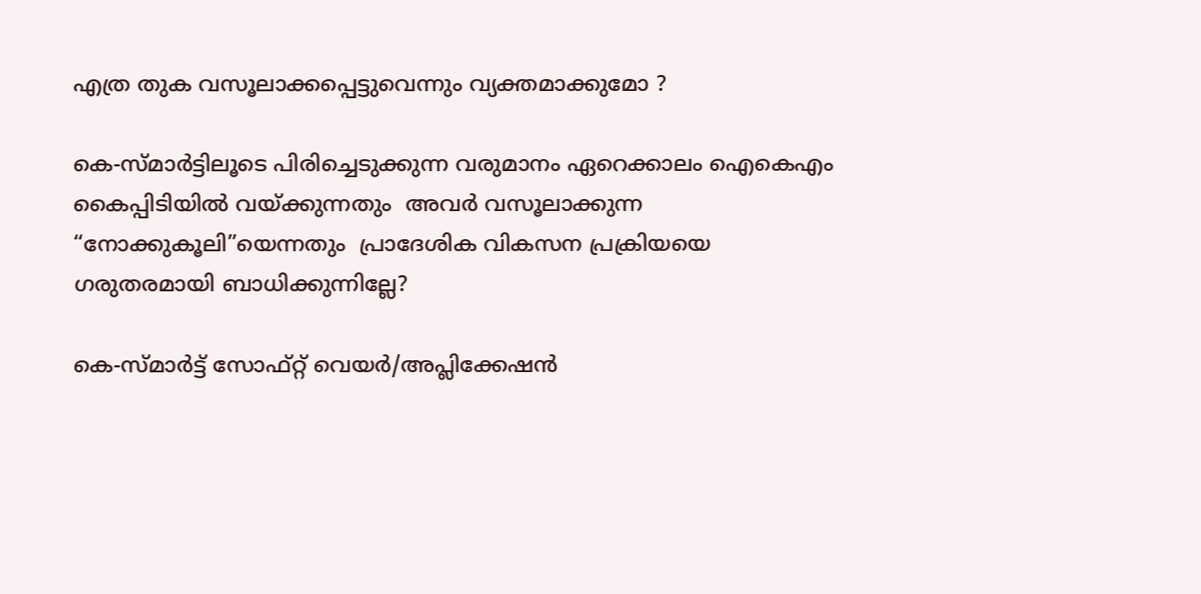എത്ര തുക വസൂലാക്കപ്പെട്ടുവെന്നും വ്യക്തമാക്കുമോ ?

കെ-സ്മാർട്ടിലൂടെ പിരിച്ചെടുക്കുന്ന വരുമാനം ഏറെക്കാലം ഐകെഎം കൈപ്പിടിയിൽ വയ്ക്കുന്നതും  അവർ വസൂലാക്കുന്ന “നോക്കുകൂലി”യെന്നതും  പ്രാദേശിക വികസന പ്രക്രിയയെ ഗരുതരമായി ബാധിക്കുന്നില്ലേ?

കെ-സ്മാർട്ട് സോഫ്റ്റ് വെയർ/അപ്ലിക്കേഷൻ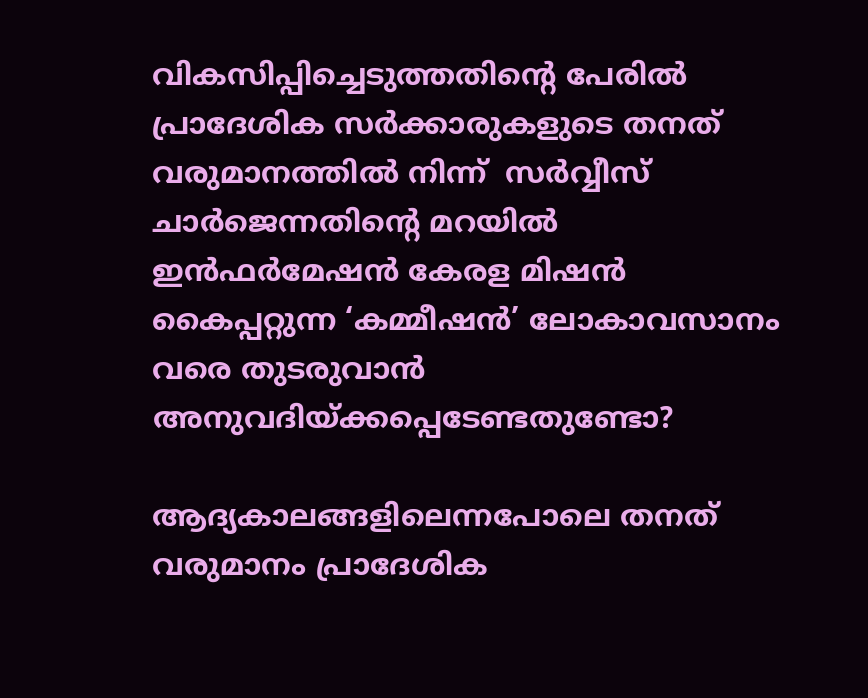വികസിപ്പിച്ചെടുത്തതിൻ്റെ പേരിൽ പ്രാദേശിക സർക്കാരുകളുടെ തനത് വരുമാനത്തിൽ നിന്ന്  സർവ്വീസ് ചാർജെന്നതിൻ്റെ മറയിൽ ഇൻഫർമേഷൻ കേരള മിഷൻ കൈപ്പറ്റുന്ന ‘കമ്മീഷൻ’ ലോകാവസാനം വരെ തുടരുവാൻ അനുവദിയ്ക്കപ്പെടേണ്ടതുണ്ടോ?

ആദ്യകാലങ്ങളിലെന്നപോലെ തനത് വരുമാനം പ്രാദേശിക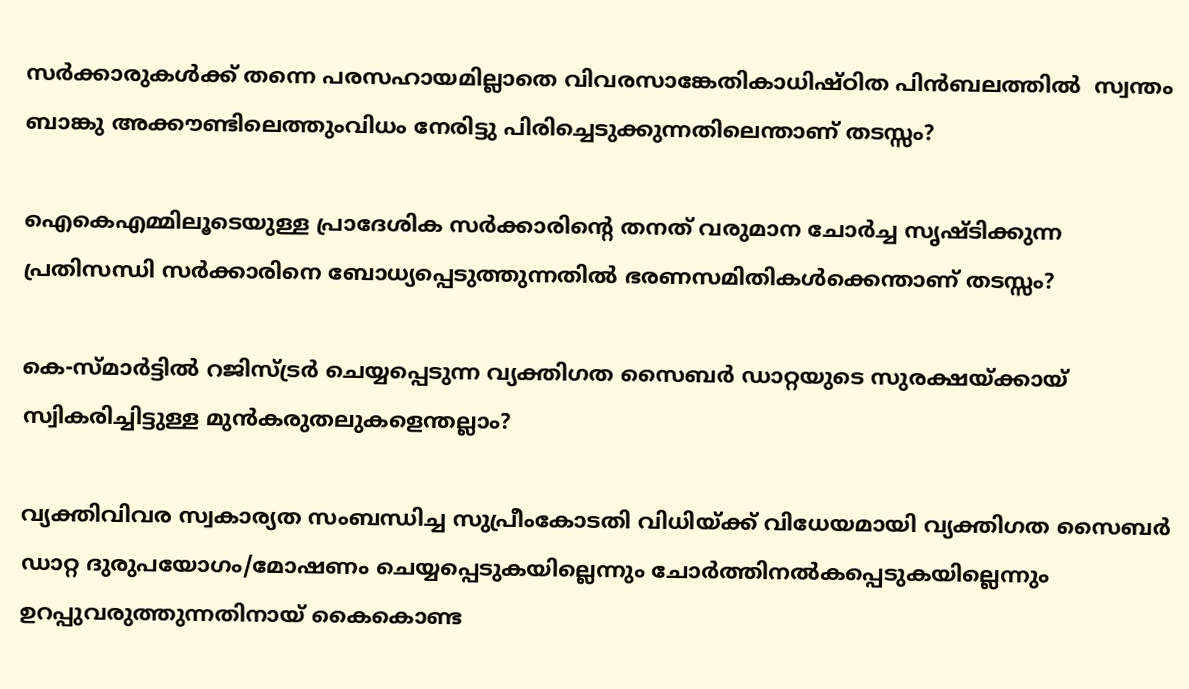സർക്കാരുകൾക്ക് തന്നെ പരസഹായമില്ലാതെ വിവരസാങ്കേതികാധിഷ്ഠിത പിൻബലത്തിൽ  സ്വന്തം ബാങ്കു അക്കൗണ്ടിലെത്തുംവിധം നേരിട്ടു പിരിച്ചെടുക്കുന്നതിലെന്താണ് തടസ്സം?

ഐകെഎമ്മിലൂടെയുള്ള പ്രാദേശിക സർക്കാരിൻ്റെ തനത് വരുമാന ചോർച്ച സൃഷ്ടിക്കുന്ന പ്രതിസന്ധി സർക്കാരിനെ ബോധ്യപ്പെടുത്തുന്നതിൽ ഭരണസമിതികൾക്കെന്താണ് തടസ്സം?

കെ-സ്മാർട്ടിൽ റജിസ്ട്രർ ചെയ്യപ്പെടുന്ന വ്യക്തിഗത സൈബർ ഡാറ്റയുടെ സുരക്ഷയ്‌ക്കായ് സ്വികരിച്ചിട്ടുള്ള മുൻകരുതലുകളെന്തല്ലാം?

വ്യക്തിവിവര സ്വകാര്യത സംബന്ധിച്ച സുപ്രീംകോടതി വിധിയ്ക്ക് വിധേയമായി വ്യക്തിഗത സൈബർ ഡാറ്റ ദുരുപയോഗം/മോഷണം ചെയ്യപ്പെടുകയില്ലെന്നും ചോർത്തിനൽകപ്പെടുകയില്ലെന്നും ഉറപ്പുവരുത്തുന്നതിനായ് കൈകൊണ്ട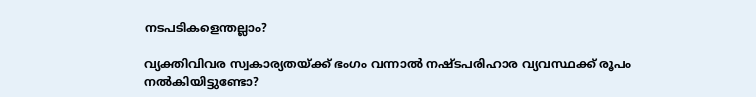നടപടികളെന്തല്ലാം?

വ്യക്തിവിവര സ്വകാര്യതയ്ക്ക് ഭംഗം വന്നാൽ നഷ്ടപരിഹാര വ്യവസ്ഥക്ക് രൂപം നൽകിയിട്ടുണ്ടോ?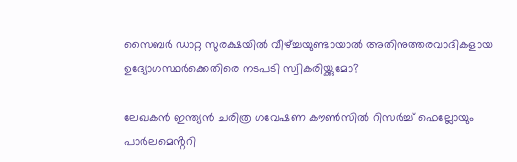സൈബർ ഡാറ്റ സുരക്ഷയിൽ വീഴ്ച്ചയുണ്ടായാൽ അതിനുത്തരവാദികളായ ഉദ്യോഗസ്ഥർക്കെതിരെ നടപടി സ്വികരിയ്ക്കുമോ?

ലേഖകൻ ഇന്ത്യൻ ചരിത്ര ഗവേഷണ കൗൺസിൽ റിസർച്ച് ഫെല്ലോയും പാർലമെൻ്ററി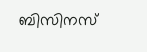ബിസിനസ്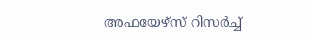അഫയേഴ്സ് റിസർച്ച്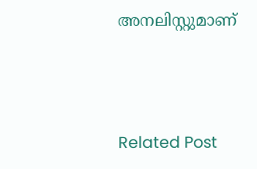അനലിസ്റ്റുമാണ്



Related Post